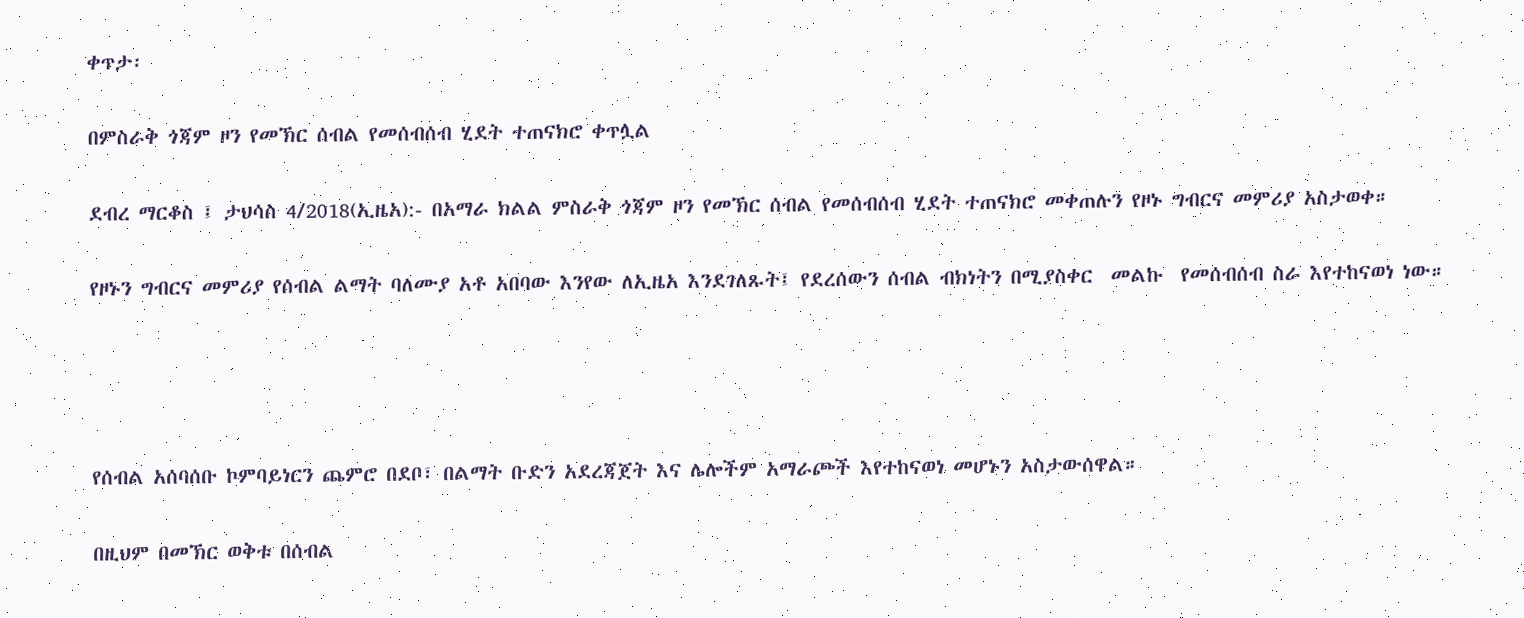ቀጥታ፡

በምስራቅ ጎጃም ዞን የመኽር ሰብል የመሰብሰብ ሂደት ተጠናክሮ ቀጥሏል

ደብረ ማርቆስ ፤ ታህሳስ 4/2018(ኢዜአ):- በአማራ ክልል ምስራቅ ጎጃም ዞን የመኽር ሰብል የመሰብሰብ ሂደት ተጠናክሮ መቀጠሉን የዞኑ ግብርና መምሪያ አስታወቀ።

የዞኑን ግብርና መምሪያ የሰብል ልማት ባለሙያ አቶ አበባው እንየው ለኢዜአ እንደገለጹት፤ የደረሰውን ሰብል ብክነትን በሚያስቀር  መልኩ  የመሰብሰብ ስራ እየተከናወነ ነው።




የሰብል አሰባሰቡ ኮምባይነርን ጨምሮ በደቦ፣ በልማት ቡድን አደረጃጀት እና ሌሎችም አማራጮች እየተከናወነ መሆኑን አስታውሰዋል።

በዚህም በመኽር ወቅቱ በሰብል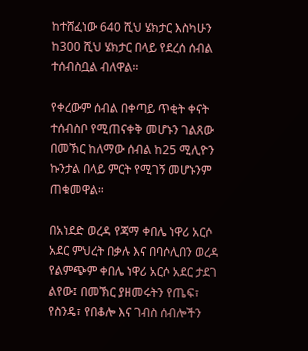ከተሸፈነው 640 ሺህ ሄክታር እስካሁን ከ300 ሺህ ሄክታር በላይ የደረሰ ሰብል ተሰብስቧል ብለዋል።

የቀረውም ሰብል በቀጣይ ጥቂት ቀናት ተሰብስቦ የሚጠናቀቅ መሆኑን ገልጸው በመኽር ከለማው ሰብል ከ25 ሚሊዮን ኩንታል በላይ ምርት የሚገኝ መሆኑንም ጠቁመዋል።

በአነደድ ወረዳ የጃማ ቀበሌ ነዋሪ አርሶ አደር ምህረት በቃሉ እና በባሶሊበን ወረዳ የልምጭም ቀበሌ ነዋሪ አርሶ አደር ታደገ ልየው፤ በመኽር ያዘመሩትን የጤፍ፣ የስንዴ፣ የበቆሎ እና ገብስ ሰብሎችን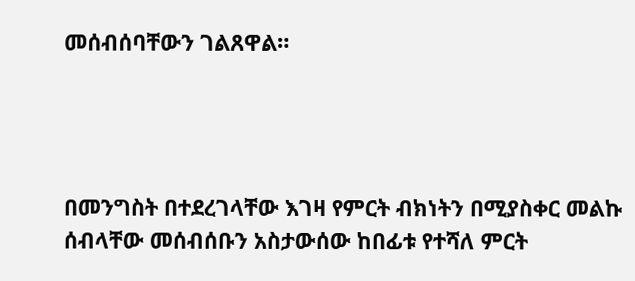መሰብሰባቸውን ገልጸዋል።




በመንግስት በተደረገላቸው እገዛ የምርት ብክነትን በሚያስቀር መልኩ ሰብላቸው መሰብሰቡን አስታውሰው ከበፊቱ የተሻለ ምርት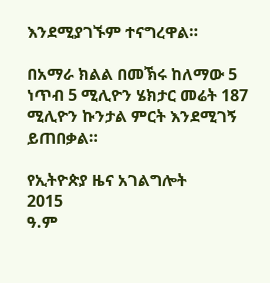እንደሚያገኙም ተናግረዋል።

በአማራ ክልል በመኽሩ ከለማው 5 ነጥብ 5 ሚሊዮን ሄክታር መሬት 187 ሚሊዮን ኩንታል ምርት እንደሚገኝ ይጠበቃል።

የኢትዮጵያ ዜና አገልግሎት
2015
ዓ.ም